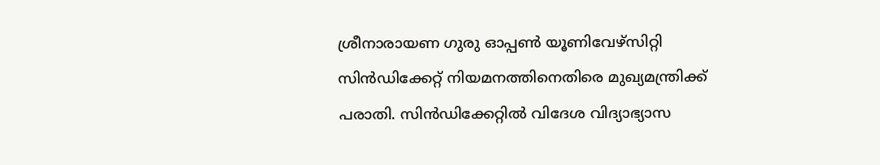ശ്രീനാരായണ ഗുരു ഓപ്പൺ യൂണിവേഴ്സിറ്റി സിൻഡിക്കേറ്റ് നിയമനത്തിനെതിരെ മുഖ്യമന്ത്രിക്ക് പരാതി. സിൻഡിക്കേറ്റിൽ വിദേശ വിദ്യാഭ്യാസ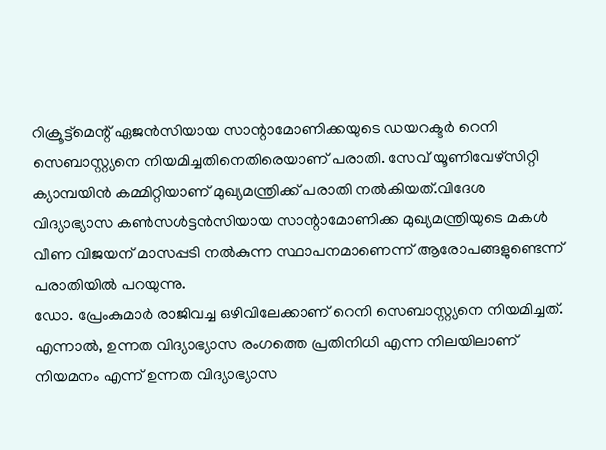റിക്രൂട്ട്മെന്റ് ഏജൻസിയായ സാന്റാമോണിക്കയുടെ ഡയറക്ടർ റെനി സെബാസ്റ്റ്യനെ നിയമിച്ചതിനെതിരെയാണ് പരാതി. സേവ് യൂണിവേഴ്സിറ്റി ക്യാമ്പയിൻ കമ്മിറ്റിയാണ് മുഖ്യമന്ത്രിക്ക് പരാതി നൽകിയത്.വിദേശ വിദ്യാഭ്യാസ കൺസൾട്ടൻസിയായ സാന്റാമോണിക്ക മുഖ്യമന്ത്രിയുടെ മകൾ വീണ വിജയന് മാസപ്പടി നൽകുന്ന സ്ഥാപനമാണെന്ന് ആരോപങ്ങളുണ്ടെന്ന് പരാതിയിൽ പറയുന്നു.
ഡോ. പ്രേംകുമാർ രാജിവച്ച ഒഴിവിലേക്കാണ് റെനി സെബാസ്റ്റ്യനെ നിയമിച്ചത്. എന്നാൽ, ഉന്നത വിദ്യാഭ്യാസ രംഗത്തെ പ്രതിനിധി എന്ന നിലയിലാണ് നിയമനം എന്ന് ഉന്നത വിദ്യാഭ്യാസ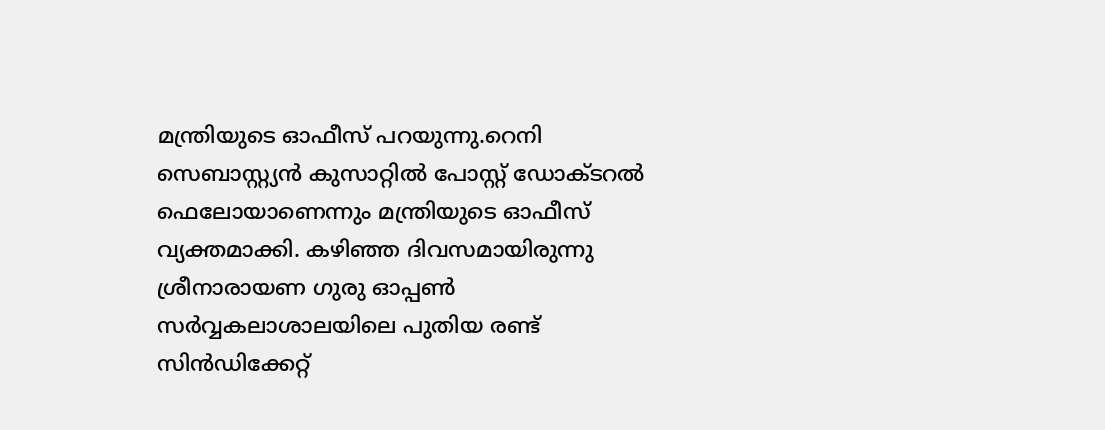മന്ത്രിയുടെ ഓഫീസ് പറയുന്നു.റെനി സെബാസ്റ്റ്യൻ കുസാറ്റിൽ പോസ്റ്റ് ഡോക്ടറൽ ഫെലോയാണെന്നും മന്ത്രിയുടെ ഓഫീസ് വ്യക്തമാക്കി. കഴിഞ്ഞ ദിവസമായിരുന്നു ശ്രീനാരായണ ഗുരു ഓപ്പൺ സർവ്വകലാശാലയിലെ പുതിയ രണ്ട് സിൻഡിക്കേറ്റ്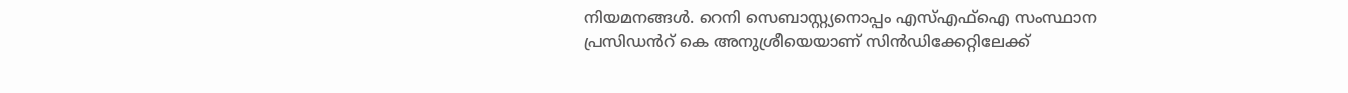നിയമനങ്ങൾ. റെനി സെബാസ്റ്റ്യനൊപ്പം എസ്എഫ്ഐ സംസ്ഥാന പ്രസിഡൻറ് കെ അനുശ്രീയെയാണ് സിൻഡിക്കേറ്റിലേക്ക്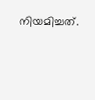നിയമിച്ചത്.